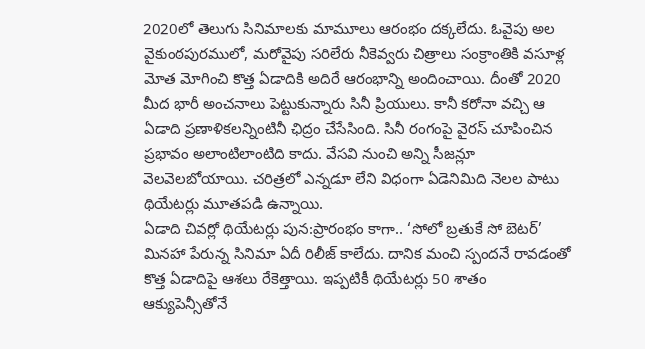2020లో తెలుగు సినిమాలకు మామూలు ఆరంభం దక్కలేదు. ఓవైపు అల వైకుంఠపురములో, మరోవైపు సరిలేరు నీకెవ్వరు చిత్రాలు సంక్రాంతికి వసూళ్ల మోత మోగించి కొత్త ఏడాదికి అదిరే ఆరంభాన్ని అందించాయి. దీంతో 2020 మీద భారీ అంచనాలు పెట్టుకున్నారు సినీ ప్రియులు. కానీ కరోనా వచ్చి ఆ ఏడాది ప్రణాళికలన్నింటినీ ఛిద్రం చేసేసింది. సినీ రంగంపై వైరస్ చూపించిన ప్రభావం అలాంటిలాంటిది కాదు. వేసవి నుంచి అన్ని సీజన్లూ వెలవెలబోయాయి. చరిత్రలో ఎన్నడూ లేని విధంగా ఏడెనిమిది నెలల పాటు థియేటర్లు మూతపడి ఉన్నాయి.
ఏడాది చివర్లో థియేటర్లు పున:ప్రారంభం కాగా.. ‘సోలో బ్రతుకే సో బెటర్’ మినహా పేరున్న సినిమా ఏదీ రిలీజ్ కాలేదు. దానిక మంచి స్పందనే రావడంతో కొత్త ఏడాదిపై ఆశలు రేకెత్తాయి. ఇప్పటికీ థియేటర్లు 50 శాతం ఆక్యుపెన్సీతోనే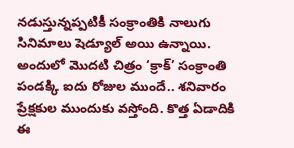నడుస్తున్నప్పటికీ సంక్రాంతికి నాలుగు సినిమాలు షెడ్యూల్ అయి ఉన్నాయి.
అందులో మొదటి చిత్రం ‘క్రాక్’ సంక్రాంతి పండక్కి ఐదు రోజుల ముందే.. శనివారం ప్రేక్షకుల ముందుకు వస్తోంది. కొత్త ఏడాదికి ఈ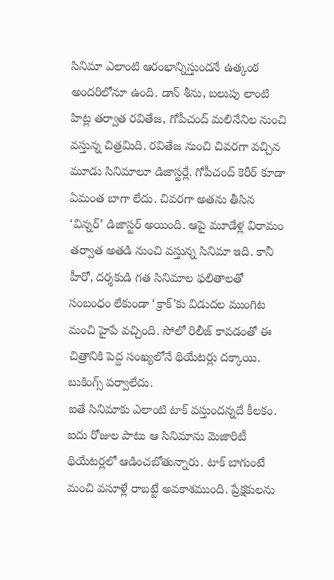సినిమా ఎలాంటి ఆరంభాన్నిస్తుందనే ఉత్కంఠ అందరిలోనూ ఉంది. డాన్ శీను, బలుపు లాంటి హిట్ల తర్వాత రవితేజ, గోపీచంద్ మలినేనిల నుంచి వస్తున్న చిత్రమిది. రవితేజ నుంచి చివరగా వచ్చిన మూడు సినిమాలూ డిజాస్టర్లే. గోపీచంద్ కెరీర్ కూడా ఏమంత బాగా లేదు. చివరగా అతను తీసిన ‘విన్నర్’ డిజాస్టర్ అయింది. ఆపై మూడేళ్ల విరామం తర్వాత అతడి నుంచి వస్తున్న సినిమా ఇది. కానీ హీరో, దర్శకుడి గత సినిమాల ఫలితాలతో సంబంధం లేకుండా ‘క్రాక్’కు విడుదల ముంగిట మంచి హైపే వచ్చింది. సోలో రిలీజ్ కావడంతో ఈ చిత్రానికి పెద్ద సంఖ్యలోనే థియేటర్లు దక్కాయి. బుకింగ్స్ పర్వాలేదు.
ఐతే సినిమాకు ఎలాంటి టాక్ వస్తుందన్నదే కీలకం. ఐదు రోజుల పాటు ఆ సినిమాను మెజారిటీ థియేటర్లలో ఆడించబోతున్నారు. టాక్ బాగుంటే మంచి వసూళ్లే రాబట్టే అవకాశముంది. ప్రేక్షకులను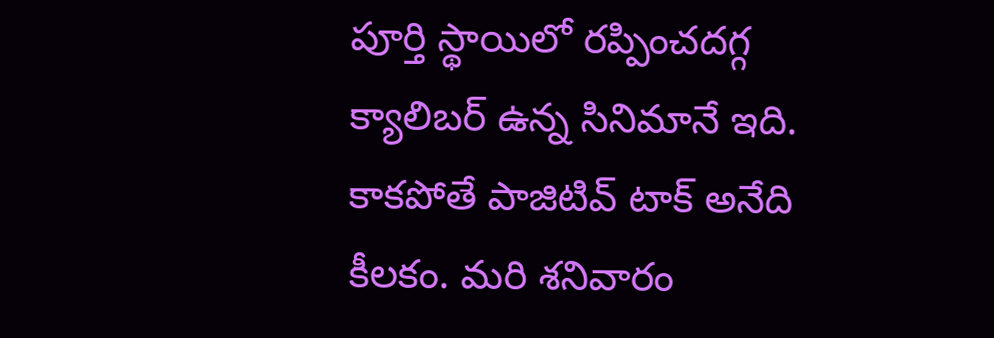పూర్తి స్థాయిలో రప్పించదగ్గ క్యాలిబర్ ఉన్న సినిమానే ఇది. కాకపోతే పాజిటివ్ టాక్ అనేది కీలకం. మరి శనివారం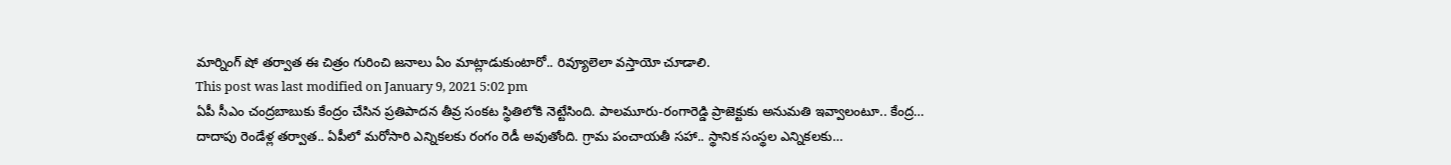మార్నింగ్ షో తర్వాత ఈ చిత్రం గురించి జనాలు ఏం మాట్లాడుకుంటారో.. రివ్యూలెలా వస్తాయో చూడాలి.
This post was last modified on January 9, 2021 5:02 pm
ఏపీ సీఎం చంద్రబాబుకు కేంద్రం చేసిన ప్రతిపాదన తీవ్ర సంకట స్థితిలోకి నెట్టేసింది. పాలమూరు-రంగారెడ్డి ప్రాజెక్టుకు అనుమతి ఇవ్వాలంటూ.. కేంద్ర…
దాదాపు రెండేళ్ల తర్వాత.. ఏపీలో మరోసారి ఎన్నికలకు రంగం రెడీ అవుతోంది. గ్రామ పంచాయతీ సహా.. స్థానిక సంస్థల ఎన్నికలకు…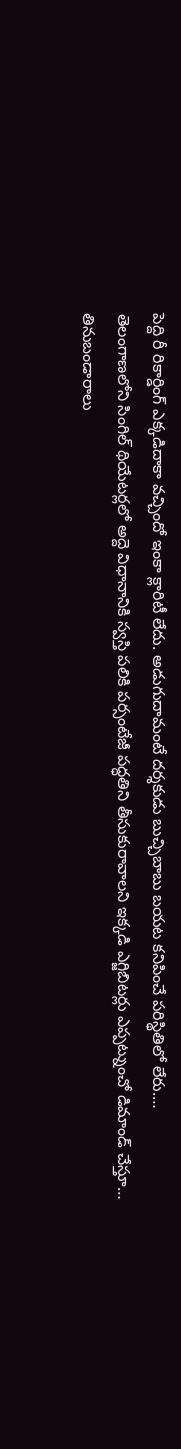పెద్ది రీ రికార్డింగ్ ఎక్కడిదాకా వచ్చిందో ఇంకా క్లారిటీ లేదు. అడుగుదామంటే దర్శకుడు బుచ్చిబాబు బయట కనిపించే పరిస్థితిలో లేరు.…
తెలంగాణలోని సింగిల్ థియేటర్లలో అద్దె విధానానికి స్వస్తి పలికి పర్సంటేజీ పద్ధతిని తీసుకురావాలని ఇక్కడి ఎగ్జిబిటర్లు ఎప్పట్నుంచో డిమాండ్ చేస్తూ…
తినుబండారాలు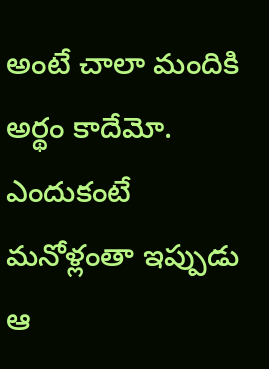అంటే చాలా మందికి అర్థం కాదేమో. ఎందుకంటే మనోళ్లంతా ఇప్పుడు ఆ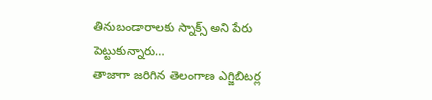తినుబండారాలకు స్నాక్స్ అని పేరు పెట్టుకున్నారు…
తాజాగా జరిగిన తెలంగాణ ఎగ్జిబిటర్ల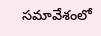సమావేశంలో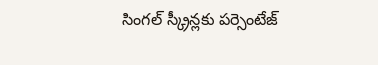సింగల్ స్క్రీన్లకు పర్సెంటేజ్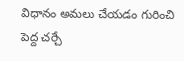విధానం అమలు చేయడం గురించి పెద్ద చర్చే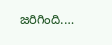జరిగింది.…